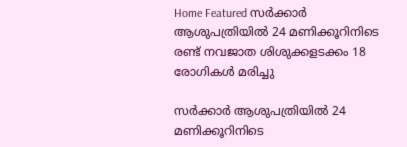Home Featured സര്‍ക്കാര്‍ ആശുപത്രിയില്‍ 24 മണിക്കൂറിനിടെ രണ്ട് നവജാത ശിശുക്കളടക്കം 18 രോഗികള്‍ മരിച്ചു

സര്‍ക്കാര്‍ ആശുപത്രിയില്‍ 24 മണിക്കൂറിനിടെ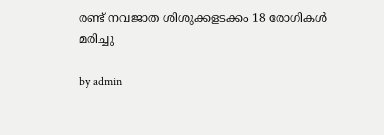രണ്ട് നവജാത ശിശുക്കളടക്കം 18 രോഗികള്‍ മരിച്ചു

by admin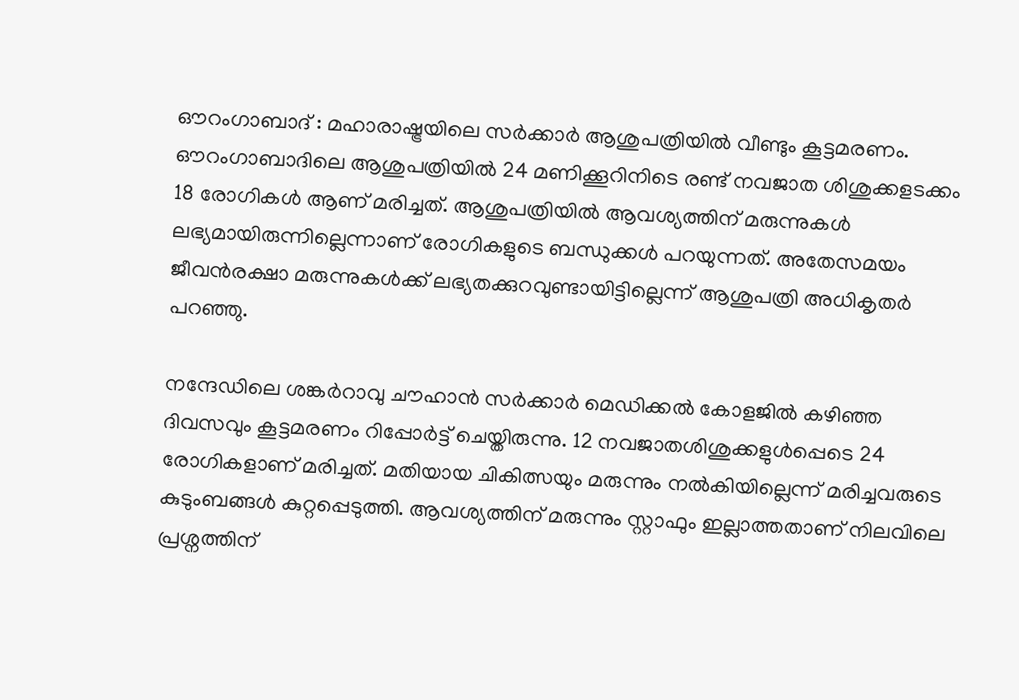ഔറംഗാബാദ് : മഹാരാഷ്ട്രയിലെ സര്‍ക്കാര്‍ ആശുപത്രിയില്‍ വീണ്ടും കൂട്ടമരണം. ഔറംഗാബാദിലെ ആശുപത്രിയില്‍ 24 മണിക്കൂറിനിടെ രണ്ട് നവജാത ശിശുക്കളടക്കം 18 രോഗികള്‍ ആണ് മരിച്ചത്. ആശുപത്രിയില്‍ ആവശ്യത്തിന് മരുന്നുകള്‍ ലഭ്യമായിരുന്നില്ലെന്നാണ് രോഗികളുടെ ബന്ധുക്കള്‍ പറയുന്നത്. അതേസമയം ജീവൻരക്ഷാ മരുന്നുകള്‍ക്ക് ലഭ്യതക്കുറവുണ്ടായിട്ടില്ലെന്ന് ആശുപത്രി അധികൃതര്‍ പറഞ്ഞു.

നന്ദേഡിലെ ശങ്കര്‍റാവു ചൗഹാന്‍ സര്‍ക്കാര്‍ മെഡിക്കല്‍ കോളജില്‍ കഴിഞ്ഞ ദിവസവും കൂട്ടമരണം റിപ്പോര്‍ട്ട് ചെയ്തിരുന്നു. 12 നവജാതശിശുക്കളുള്‍പ്പെടെ 24 രോഗികളാണ് മരിച്ചത്. മതിയായ ചികിത്സയും മരുന്നും നല്‍കിയില്ലെന്ന് മരിച്ചവരുടെ കുടുംബങ്ങള്‍ കുറ്റപ്പെടുത്തി. ആവശ്യത്തിന് മരുന്നും സ്റ്റാഫും ഇല്ലാത്തതാണ് നിലവിലെ പ്രശ്നത്തിന്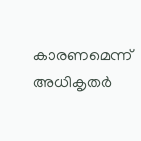കാരണമെന്ന് അധികൃതര്‍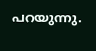പറയുന്നു.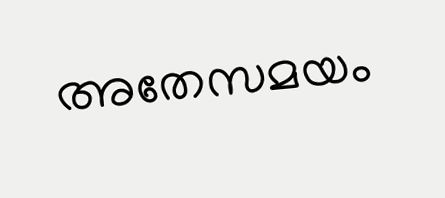അതേസമയം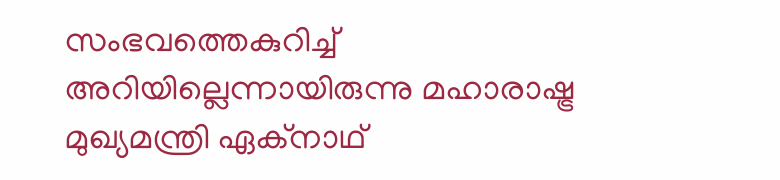സംഭവത്തെകുറിച്ച്‌ അറിയില്ലെന്നായിരുന്നു മഹാരാഷ്ട്ര മുഖ്യമന്ത്രി ഏക്‌നാഥ്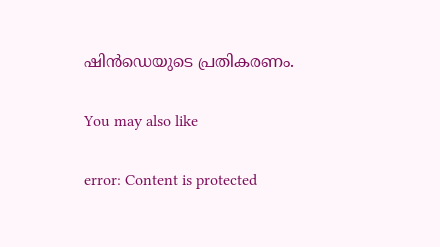ഷിന്‍ഡെയുടെ പ്രതികരണം.

You may also like

error: Content is protected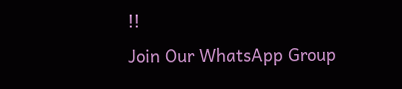!!
Join Our WhatsApp Group